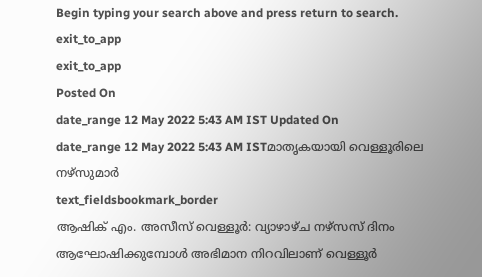Begin typing your search above and press return to search.
exit_to_app
exit_to_app
Posted On
date_range 12 May 2022 5:43 AM IST Updated On
date_range 12 May 2022 5:43 AM ISTമാതൃകയായി വെള്ളൂരിലെ നഴ്സുമാർ
text_fieldsbookmark_border
ആഷിക് എം. അസീസ് വെള്ളൂർ: വ്യാഴാഴ്ച നഴ്സസ് ദിനം ആഘോഷിക്കുമ്പോൾ അഭിമാന നിറവിലാണ് വെള്ളൂർ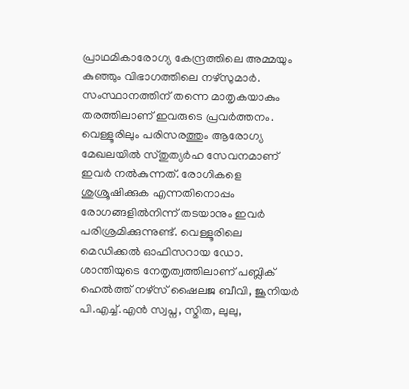പ്രാഥമികാരോഗ്യ കേന്ദ്രത്തിലെ അമ്മയും കുഞ്ഞും വിഭാഗത്തിലെ നഴ്സുമാർ. സംസ്ഥാനത്തിന് തന്നെ മാതൃകയാകും തരത്തിലാണ് ഇവരുടെ പ്രവർത്തനം. വെള്ളൂരിലും പരിസരത്തും ആരോഗ്യ മേഖലയിൽ സ്തുത്യർഹ സേവനമാണ് ഇവർ നൽകുന്നത്. രോഗികളെ ശുശ്രൂഷിക്കുക എന്നതിനൊപ്പം രോഗങ്ങളിൽനിന്ന് തടയാനും ഇവർ പരിശ്രമിക്കുന്നുണ്ട്. വെള്ളൂരിലെ മെഡിക്കൽ ഓഫിസറായ ഡോ. ശാന്തിയുടെ നേതൃത്വത്തിലാണ് പബ്ലിക് ഹെൽത്ത് നഴ്സ് ഷൈലജ ബീവി, ജൂനിയർ പി.എച്ച്.എൻ സ്വപ്ന, സ്മിത, ലുലു,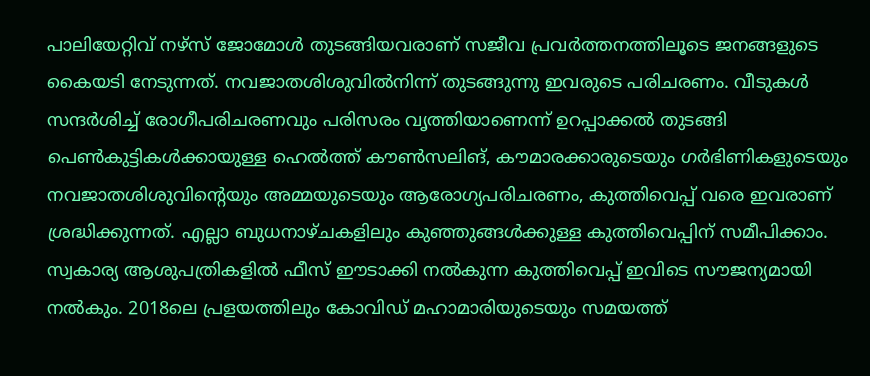പാലിയേറ്റിവ് നഴ്സ് ജോമോൾ തുടങ്ങിയവരാണ് സജീവ പ്രവർത്തനത്തിലൂടെ ജനങ്ങളുടെ കൈയടി നേടുന്നത്. നവജാതശിശുവിൽനിന്ന് തുടങ്ങുന്നു ഇവരുടെ പരിചരണം. വീടുകൾ സന്ദർശിച്ച് രോഗീപരിചരണവും പരിസരം വൃത്തിയാണെന്ന് ഉറപ്പാക്കൽ തുടങ്ങി പെൺകുട്ടികൾക്കായുള്ള ഹെൽത്ത് കൗൺസലിങ്, കൗമാരക്കാരുടെയും ഗർഭിണികളുടെയും നവജാതശിശുവിന്റെയും അമ്മയുടെയും ആരോഗ്യപരിചരണം, കുത്തിവെപ്പ് വരെ ഇവരാണ് ശ്രദ്ധിക്കുന്നത്. എല്ലാ ബുധനാഴ്ചകളിലും കുഞ്ഞുങ്ങൾക്കുള്ള കുത്തിവെപ്പിന് സമീപിക്കാം. സ്വകാര്യ ആശുപത്രികളിൽ ഫീസ് ഈടാക്കി നൽകുന്ന കുത്തിവെപ്പ് ഇവിടെ സൗജന്യമായി നൽകും. 2018ലെ പ്രളയത്തിലും കോവിഡ് മഹാമാരിയുടെയും സമയത്ത്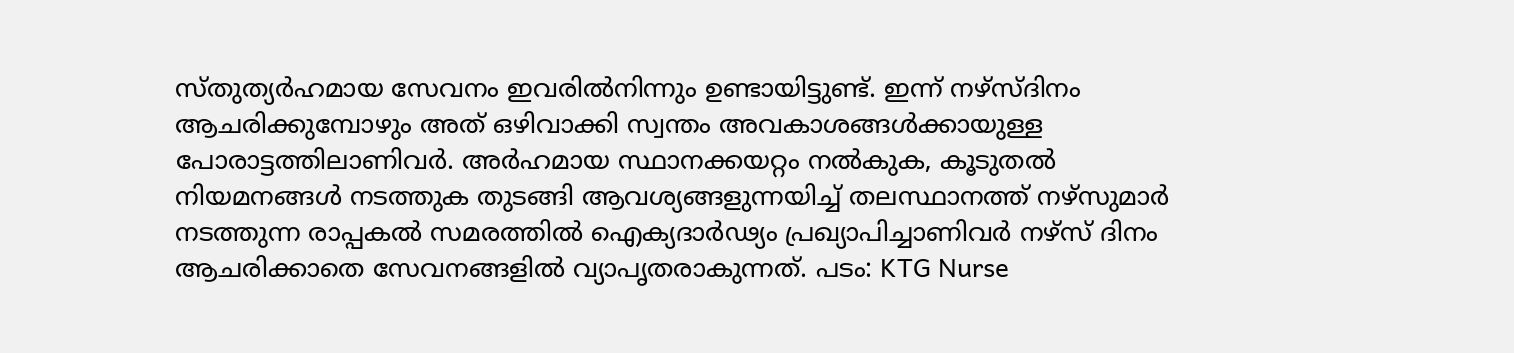സ്തുത്യർഹമായ സേവനം ഇവരിൽനിന്നും ഉണ്ടായിട്ടുണ്ട്. ഇന്ന് നഴ്സ്ദിനം ആചരിക്കുമ്പോഴും അത് ഒഴിവാക്കി സ്വന്തം അവകാശങ്ങൾക്കായുള്ള പോരാട്ടത്തിലാണിവർ. അർഹമായ സ്ഥാനക്കയറ്റം നൽകുക, കൂടുതൽ നിയമനങ്ങൾ നടത്തുക തുടങ്ങി ആവശ്യങ്ങളുന്നയിച്ച് തലസ്ഥാനത്ത് നഴ്സുമാർ നടത്തുന്ന രാപ്പകൽ സമരത്തിൽ ഐക്യദാർഢ്യം പ്രഖ്യാപിച്ചാണിവർ നഴ്സ് ദിനം ആചരിക്കാതെ സേവനങ്ങളിൽ വ്യാപൃതരാകുന്നത്. പടം: KTG Nurse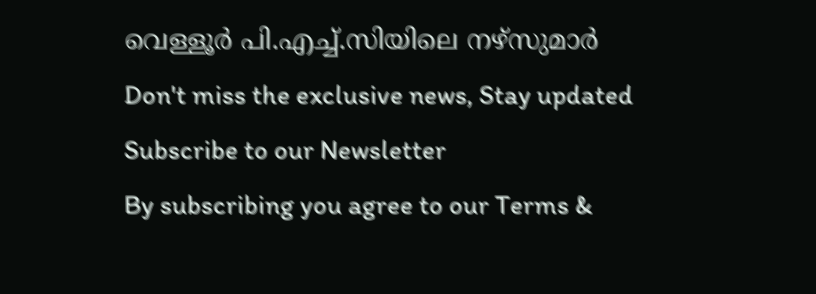വെള്ളൂർ പി.എച്ച്.സിയിലെ നഴ്സുമാർ
Don't miss the exclusive news, Stay updated
Subscribe to our Newsletter
By subscribing you agree to our Terms &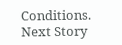Conditions.
Next Story